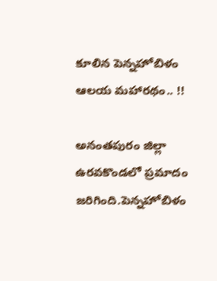కూలిన పెన్నహోబిళం ఆలయ మహారథం.. !!

అనంతపురం జిల్లా ఉరవకొండలో ప్రమాదం జరిగింది.పెన్నహోబిళం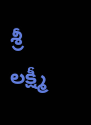శ్రీ లక్ష్మీ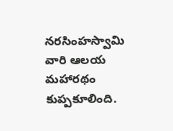నరసింహస్వామి వారి ఆలయ మహారథం కుప్పకూలింది.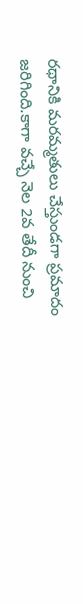రథానికి మరమ్మతులు చేస్తుండగా ప్రమాదం జరిగింది.కాగా వచ్చే నెల 2వ తేదీ నుంచి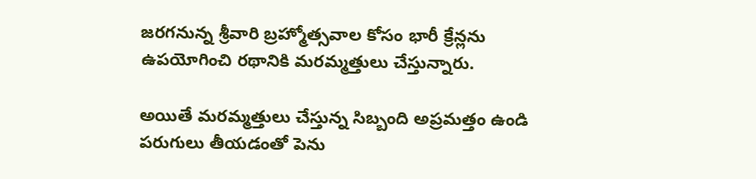జరగనున్న శ్రీవారి బ్రహ్మోత్సవాల కోసం భారీ క్రేన్లను ఉపయోగించి రథానికి మరమ్మత్తులు చేస్తున్నారు.

అయితే మరమ్మత్తులు చేస్తున్న సిబ్బంది అప్రమత్తం ఉండి పరుగులు తీయడంతో పెను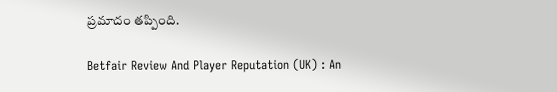ప్రమాదం తప్పింది.

Betfair Review And Player Reputation (UK) : An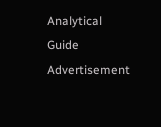Analytical Guide
Advertisement